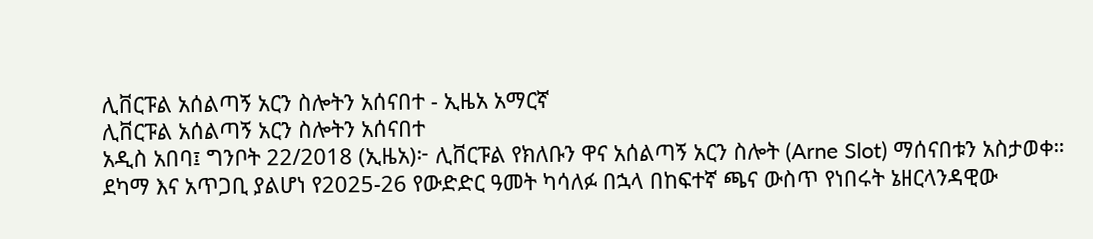ሊቨርፑል አሰልጣኝ አርን ስሎትን አሰናበተ - ኢዜአ አማርኛ
ሊቨርፑል አሰልጣኝ አርን ስሎትን አሰናበተ
አዲስ አበባ፤ ግንቦት 22/2018 (ኢዜአ)፦ ሊቨርፑል የክለቡን ዋና አሰልጣኝ አርን ስሎት (Arne Slot) ማሰናበቱን አስታወቀ።
ደካማ እና አጥጋቢ ያልሆነ የ2025-26 የውድድር ዓመት ካሳለፉ በኋላ በከፍተኛ ጫና ውስጥ የነበሩት ኔዘርላንዳዊው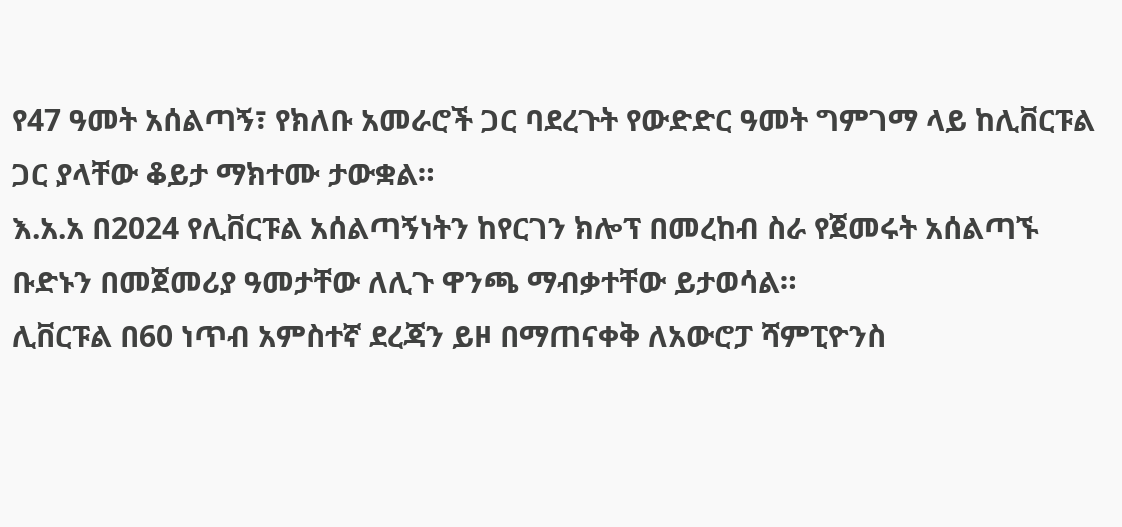የ47 ዓመት አሰልጣኝ፣ የክለቡ አመራሮች ጋር ባደረጉት የውድድር ዓመት ግምገማ ላይ ከሊቨርፑል ጋር ያላቸው ቆይታ ማክተሙ ታውቋል።
እ.አ.አ በ2024 የሊቨርፑል አሰልጣኝነትን ከየርገን ክሎፕ በመረከብ ስራ የጀመሩት አሰልጣኙ ቡድኑን በመጀመሪያ ዓመታቸው ለሊጉ ዋንጫ ማብቃተቸው ይታወሳል።
ሊቨርፑል በ60 ነጥብ አምስተኛ ደረጃን ይዞ በማጠናቀቅ ለአውሮፓ ሻምፒዮንስ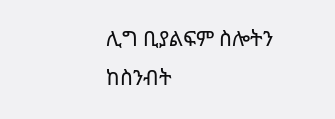ሊግ ቢያልፍም ስሎትን ከስንብት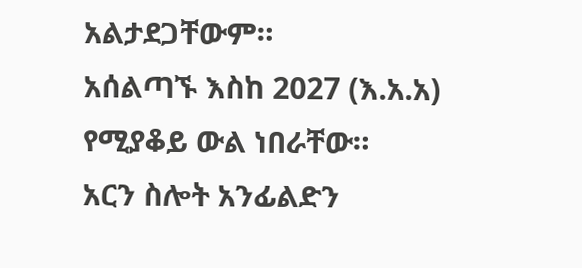አልታደጋቸውም።
አሰልጣኙ እስከ 2027 (እ.አ.አ) የሚያቆይ ውል ነበራቸው።
አርን ስሎት አንፊልድን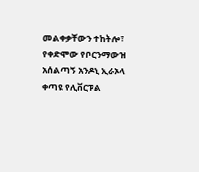መልቀቃቸውን ተከትሎ፣ የቀድሞው የቦርንማውዝ አሰልጣኝ አንዶኒ ኢራኦላ ቀጣዩ የሊቨርፑል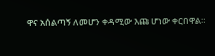ዋና አሰልጣኝ ለመሆን ቀዳሚው እጩ ሆነው ቀርበዋል።